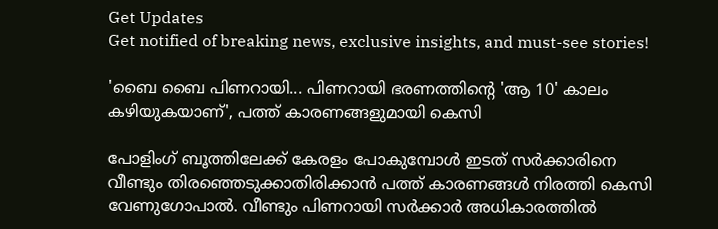Get Updates
Get notified of breaking news, exclusive insights, and must-see stories!

'ബൈ ബൈ പിണറായി... പിണറായി ഭരണത്തിന്റെ 'ആ 10' കാലം കഴിയുകയാണ്', പത്ത് കാരണങ്ങളുമായി കെസി

പോളിംഗ് ബൂത്തിലേക്ക് കേരളം പോകുമ്പോൾ ഇടത് സർക്കാരിനെ വീണ്ടും തിരഞ്ഞെടുക്കാതിരിക്കാൻ പത്ത് കാരണങ്ങൾ നിരത്തി കെസി വേണുഗോപാൽ. വീണ്ടും പിണറായി സർക്കാർ അധികാരത്തിൽ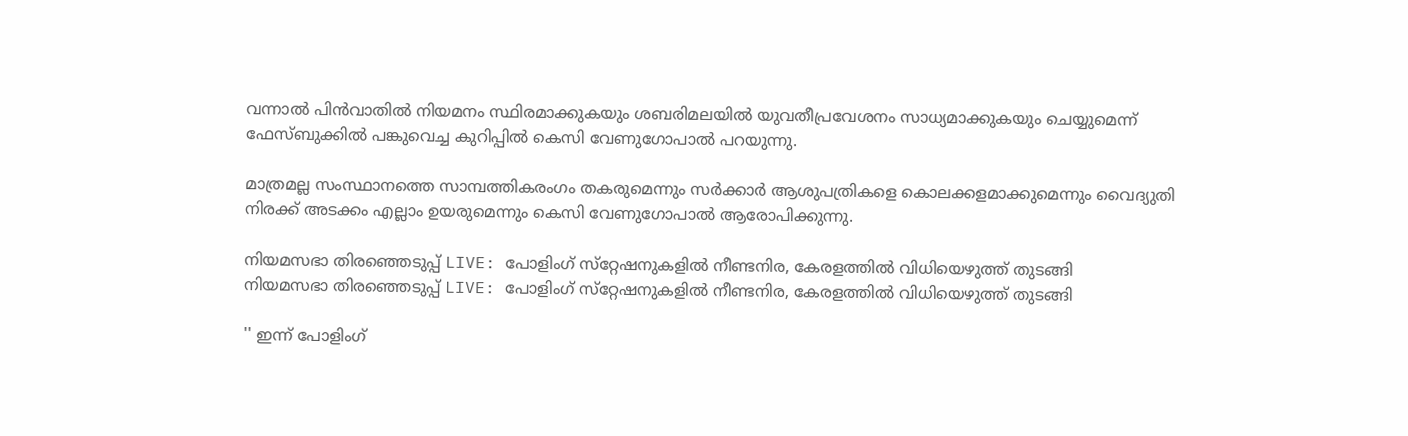വന്നാൽ പിൻവാതിൽ നിയമനം സ്ഥിരമാക്കുകയും ശബരിമലയിൽ യുവതീപ്രവേശനം സാധ്യമാക്കുകയും ചെയ്യുമെന്ന് ഫേസ്ബുക്കിൽ പങ്കുവെച്ച കുറിപ്പിൽ കെസി വേണുഗോപാൽ പറയുന്നു.

മാത്രമല്ല സംസ്ഥാനത്തെ സാമ്പത്തികരംഗം തകരുമെന്നും സര്‍ക്കാര്‍ ആശുപത്രികളെ കൊലക്കളമാക്കുമെന്നും വൈദ്യുതി നിരക്ക് അടക്കം എല്ലാം ഉയരുമെന്നും കെസി വേണുഗോപാൽ ആരോപിക്കുന്നു.

നിയമസഭാ തിരഞ്ഞെടുപ്പ് LIVE: പോളിംഗ് സ്‌റ്റേഷനുകളില്‍ നീണ്ടനിര, കേരളത്തില്‍ വിധിയെഴുത്ത് തുടങ്ങി
നിയമസഭാ തിരഞ്ഞെടുപ്പ് LIVE: പോളിംഗ് സ്‌റ്റേഷനുകളില്‍ നീണ്ടനിര, കേരളത്തില്‍ വിധിയെഴുത്ത് തുടങ്ങി

'' ഇന്ന് പോളിംഗ്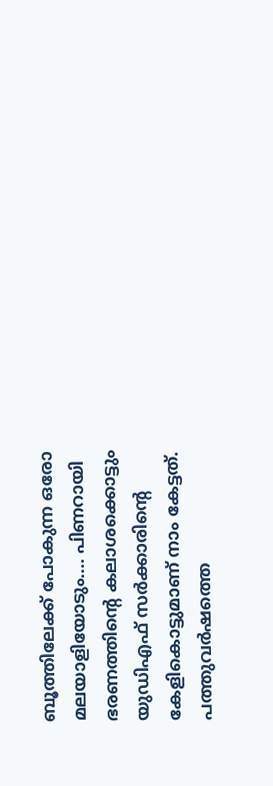ബൂത്തിലേക്ക് പോകുന്ന ഒരോ മലയാളിയോടും.... പിണറായി ഭരണത്തിന്റെ കലാശക്കൊട്ടും യുഡിഎഫ് സര്‍ക്കാരിന്റെ കേളികൊട്ടുമാണ് നാം കേട്ടത്. പത്തുവര്‍ഷത്തെ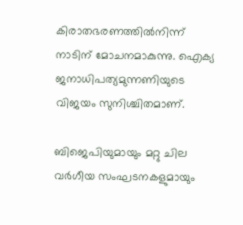കിരാതഭരണത്തില്‍നിന്ന് നാടിന് മോചനമാകുന്നു. ഐക്യ ജനാധിപത്യമുന്നണിയുടെ വിജയം സുനിശ്ചിതമാണ്.

ബിജെപിയുമായും മറ്റു ചില വര്‍ഗീയ സംഘടനകളുമായും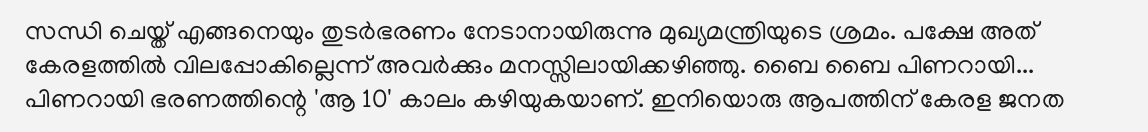സന്ധി ചെയ്ത് എങ്ങനെയും തുടര്‍ഭരണം നേടാനായിരുന്നു മുഖ്യമന്ത്രിയുടെ ശ്രമം. പക്ഷേ അത് കേരളത്തില്‍ വിലപ്പോകില്ലെന്ന് അവര്‍ക്കും മനസ്സിലായിക്കഴിഞ്ഞു. ബൈ ബൈ പിണറായി... പിണറായി ഭരണത്തിന്റെ 'ആ 10' കാലം കഴിയുകയാണ്. ഇനിയൊരു ആപത്തിന് കേരള ജനത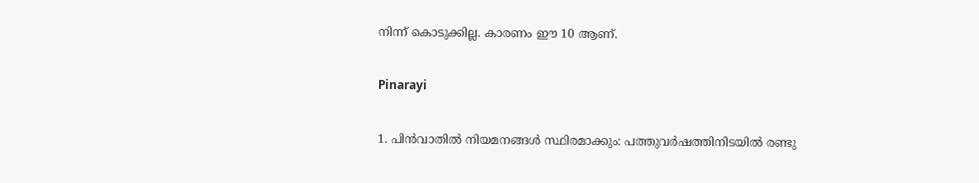നിന്ന് കൊടുക്കില്ല. കാരണം ഈ 10 ആണ്.

Pinarayi

1. പിന്‍വാതില്‍ നിയമനങ്ങള്‍ സ്ഥിരമാക്കും: പത്തുവര്‍ഷത്തിനിടയില്‍ രണ്ടു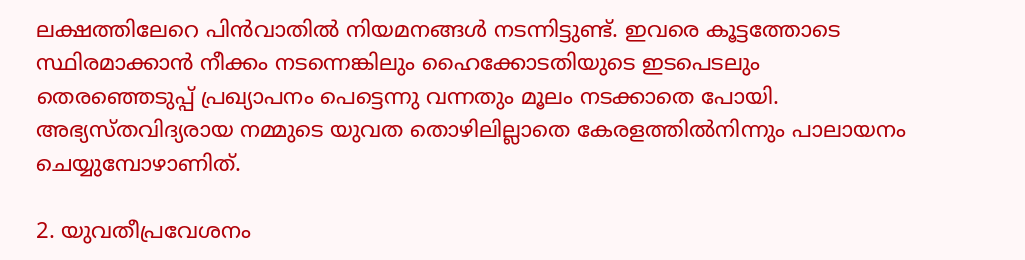ലക്ഷത്തിലേറെ പിന്‍വാതില്‍ നിയമനങ്ങള്‍ നടന്നിട്ടുണ്ട്. ഇവരെ കൂട്ടത്തോടെ സ്ഥിരമാക്കാന്‍ നീക്കം നടന്നെങ്കിലും ഹൈക്കോടതിയുടെ ഇടപെടലും തെരഞ്ഞെടുപ്പ് പ്രഖ്യാപനം പെട്ടെന്നു വന്നതും മൂലം നടക്കാതെ പോയി. അഭ്യസ്തവിദ്യരായ നമ്മുടെ യുവത തൊഴിലില്ലാതെ കേരളത്തില്‍നിന്നും പാലായനം ചെയ്യുമ്പോഴാണിത്.

2. യുവതീപ്രവേശനം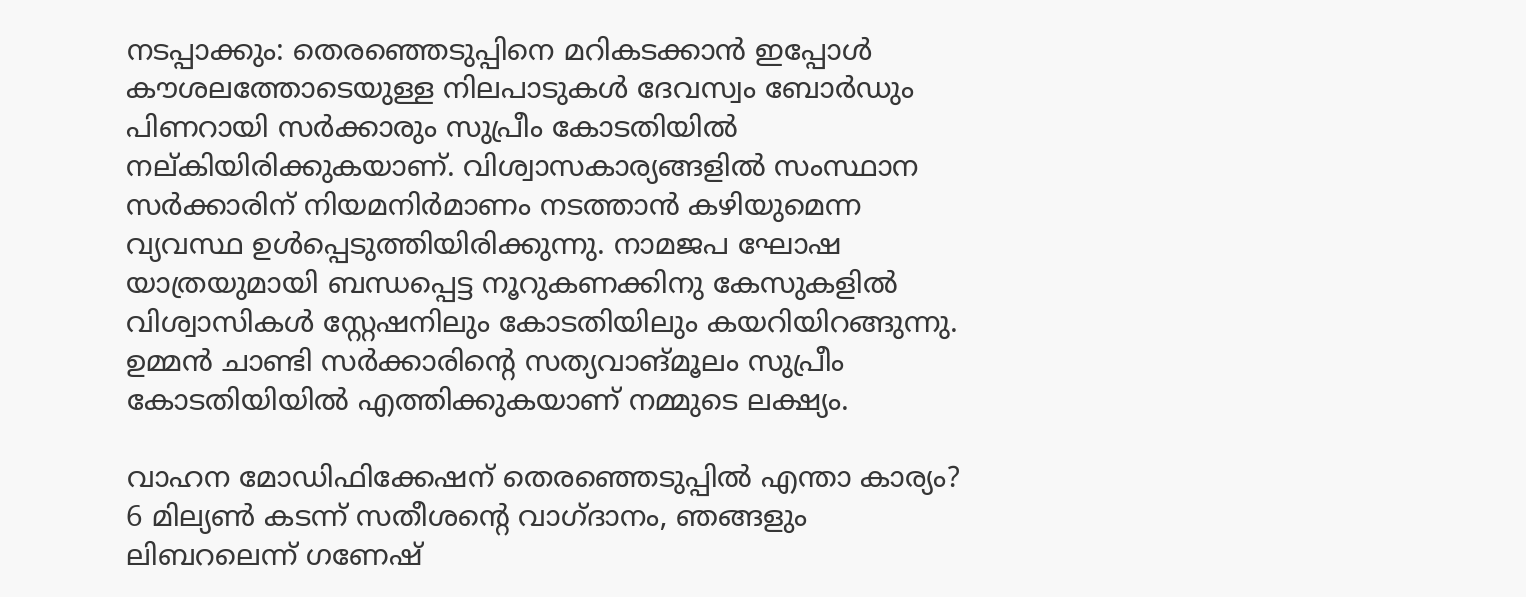നടപ്പാക്കും: തെരഞ്ഞെടുപ്പിനെ മറികടക്കാന്‍ ഇപ്പോള്‍ കൗശലത്തോടെയുള്ള നിലപാടുകള്‍ ദേവസ്വം ബോര്‍ഡും പിണറായി സര്‍ക്കാരും സുപ്രീം കോടതിയില്‍ നല്കിയിരിക്കുകയാണ്. വിശ്വാസകാര്യങ്ങളില്‍ സംസ്ഥാന സര്‍ക്കാരിന് നിയമനിര്‍മാണം നടത്താന്‍ കഴിയുമെന്ന വ്യവസ്ഥ ഉള്‍പ്പെടുത്തിയിരിക്കുന്നു. നാമജപ ഘോഷ യാത്രയുമായി ബന്ധപ്പെട്ട നൂറുകണക്കിനു കേസുകളില്‍ വിശ്വാസികള്‍ സ്റ്റേഷനിലും കോടതിയിലും കയറിയിറങ്ങുന്നു. ഉമ്മന്‍ ചാണ്ടി സര്‍ക്കാരിന്റെ സത്യവാങ്മൂലം സുപ്രീം കോടതിയിയില്‍ എത്തിക്കുകയാണ് നമ്മുടെ ലക്ഷ്യം.

വാഹന മോഡിഫിക്കേഷന് തെരഞ്ഞെടുപ്പിൽ എന്താ കാര്യം? 6 മില്യൺ കടന്ന് സതീശന്റെ വാഗ്ദാനം, ഞങ്ങളും ലിബറലെന്ന് ഗണേഷ്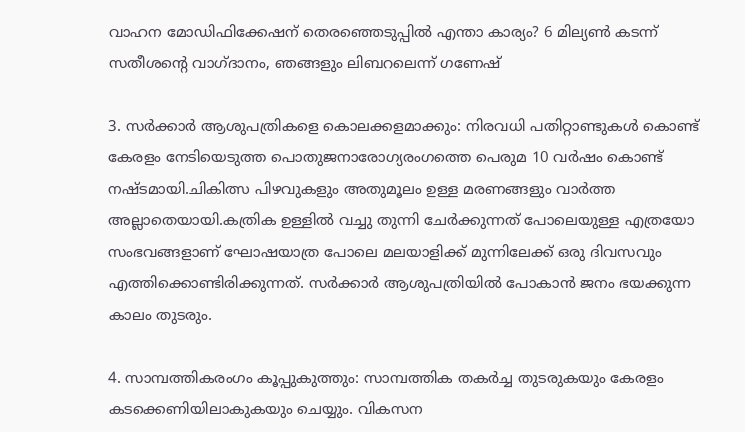വാഹന മോഡിഫിക്കേഷന് തെരഞ്ഞെടുപ്പിൽ എന്താ കാര്യം? 6 മില്യൺ കടന്ന് സതീശന്റെ വാഗ്ദാനം, ഞങ്ങളും ലിബറലെന്ന് ഗണേഷ്

3. സര്‍ക്കാര്‍ ആശുപത്രികളെ കൊലക്കളമാക്കും: നിരവധി പതിറ്റാണ്ടുകള്‍ കൊണ്ട് കേരളം നേടിയെടുത്ത പൊതുജനാരോഗ്യരംഗത്തെ പെരുമ 10 വര്‍ഷം കൊണ്ട് നഷ്ടമായി.ചികിത്സ പിഴവുകളും അതുമൂലം ഉള്ള മരണങ്ങളും വാര്‍ത്ത അല്ലാതെയായി.കത്രിക ഉള്ളില്‍ വച്ചു തുന്നി ചേര്‍ക്കുന്നത് പോലെയുള്ള എത്രയോ സംഭവങ്ങളാണ് ഘോഷയാത്ര പോലെ മലയാളിക്ക് മുന്നിലേക്ക് ഒരു ദിവസവും എത്തിക്കൊണ്ടിരിക്കുന്നത്. സര്‍ക്കാര്‍ ആശുപത്രിയില്‍ പോകാന്‍ ജനം ഭയക്കുന്ന കാലം തുടരും.

4. സാമ്പത്തികരംഗം കൂപ്പുകുത്തും: സാമ്പത്തിക തകര്‍ച്ച തുടരുകയും കേരളം കടക്കെണിയിലാകുകയും ചെയ്യും. വികസന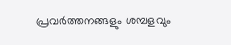പ്രവര്‍ത്തനങ്ങളും ശമ്പളവും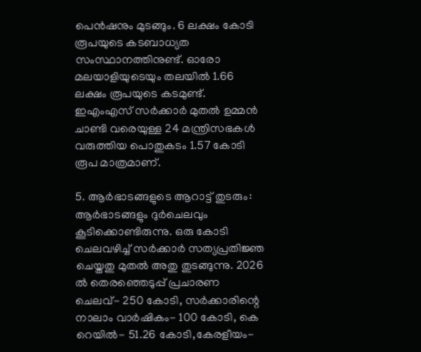പെന്‍ഷനും മുടങ്ങും. 6 ലക്ഷം കോടി രൂപയുടെ കടബാധ്യത സംസ്ഥാനത്തിനുണ്ട്. ഓരോ മലയാളിയുടെയും തലയില്‍ 1.66 ലക്ഷം രൂപയുടെ കടമുണ്ട്. ഇഎംഎസ് സര്‍ക്കാര്‍ മുതല്‍ ഉമ്മന്‍ ചാണ്ടി വരെയുള്ള 24 മന്ത്രിസഭകള്‍ വരുത്തിയ പൊതുകടം 1.57 കോടി രൂപ മാത്രമാണ്.

5. ആര്‍ഭാടങ്ങളുടെ ആറാട്ട് തുടരും: ആര്‍ഭാടങ്ങളും ദുര്‍ചെലവും കൂടിക്കൊണ്ടിരുന്നു. ഒരു കോടി ചെലവഴിച്ച് സര്‍ക്കാര്‍ സത്യപ്രതിജ്ഞ ചെയ്തതു മുതല്‍ അതു തുടങ്ങുന്നു. 2026 ല്‍ തെരഞ്ഞെടുപ്പ് പ്രചാരണ ചെലവ്- 250 കോടി, സര്‍ക്കാരിന്റെ നാലാം വാര്‍ഷികം- 100 കോടി, കെ റെയില്‍- 51.26 കോടി,കേരളീയം-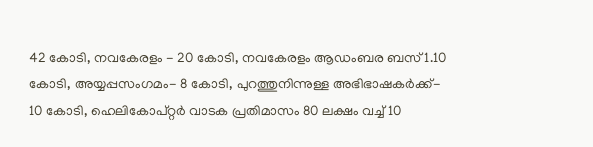42 കോടി, നവകേരളം - 20 കോടി, നവകേരളം ആഡംബര ബസ് 1.10 കോടി, അയ്യപ്പസംഗമം- 8 കോടി, പുറത്തുനിന്നുള്ള അഭിഭാഷകര്‍ക്ക്- 10 കോടി, ഹെലികോപ്റ്റര്‍ വാടക പ്രതിമാസം 80 ലക്ഷം വച്ച് 10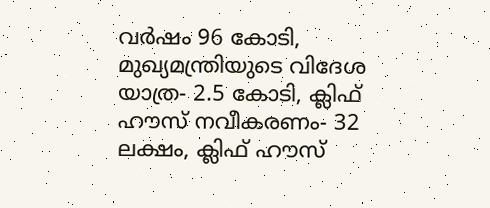വര്‍ഷം 96 കോടി, മുഖ്യമന്ത്രിയുടെ വിദേശ യാത്ര- 2.5 കോടി, ക്ലിഫ് ഹൗസ് നവീകരണം- 32 ലക്ഷം, ക്ലിഫ് ഹൗസ്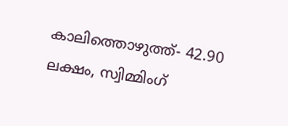കാലിത്തൊഴുത്ത്- 42.90 ലക്ഷം, സ്വിമ്മിംഗ്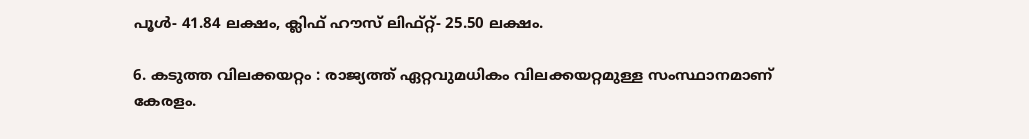പൂള്‍- 41.84 ലക്ഷം, ക്ലിഫ് ഹൗസ് ലിഫ്റ്റ്- 25.50 ലക്ഷം.

6. കടുത്ത വിലക്കയറ്റം : രാജ്യത്ത് ഏറ്റവുമധികം വിലക്കയറ്റമുള്ള സംസ്ഥാനമാണ് കേരളം.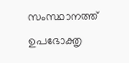സംസ്ഥാനത്ത് ഉപഭോക്തൃ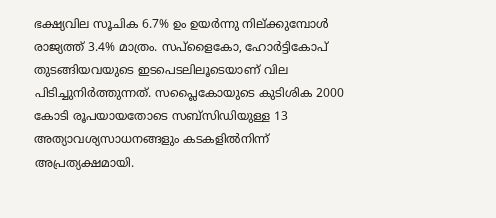ഭക്ഷ്യവില സൂചിക 6.7% ഉം ഉയര്‍ന്നു നില്ക്കുമ്പോള്‍ രാജ്യത്ത് 3.4% മാത്രം. സപ്ളൈകോ, ഹോര്‍ട്ടികോപ് തുടങ്ങിയവയുടെ ഇടപെടലിലൂടെയാണ് വില പിടിച്ചുനിര്‍ത്തുന്നത്. സപ്ലൈകോയുടെ കുടിശിക 2000 കോടി രൂപയായതോടെ സബ്സിഡിയുള്ള 13 അത്യാവശ്യസാധനങ്ങളും കടകളില്‍നിന്ന് അപ്രത്യക്ഷമായി.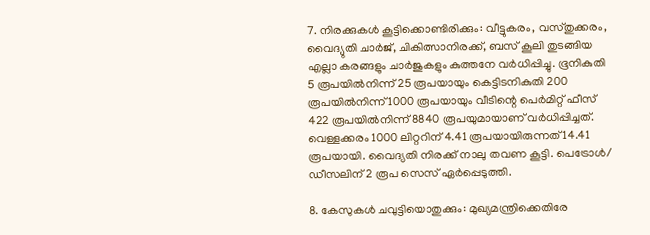7. നിരക്കുകള്‍ കൂട്ടിക്കൊണ്ടിരിക്കും: വീട്ടുകരം, വസ്തുക്കരം, വൈദ്യുതി ചാര്‍ജ്, ചികിത്സാനിരക്ക്, ബസ് കൂലി തുടങ്ങിയ എല്ലാ കരങ്ങളും ചാര്‍ജുകളും കുത്തനേ വര്‍ധിപ്പിച്ചു. ഭൂനികുതി 5 രൂപയില്‍നിന്ന് 25 രൂപയായും കെട്ടിടനികുതി 200 രൂപയില്‍നിന്ന് 1000 രൂപയായും വീടിന്റെ പെര്‍മിറ്റ് ഫീസ് 422 രൂപയില്‍നിന്ന് 8840 രൂപയുമായാണ് വര്‍ധിപ്പിച്ചത്. വെള്ളക്കരം 1000 ലിറ്ററിന് 4.41 രൂപയായിരുന്നത് 14.41 രൂപയായി. വൈദ്യതി നിരക്ക് നാലു തവണ കൂട്ടി. പെട്രോള്‍/ ഡീസലിന് 2 രൂപ സെസ് ഏര്‍പ്പെടുത്തി.

8. കേസുകള്‍ ചവുട്ടിയൊതുക്കും: മുഖ്യമന്ത്രിക്കെതിരേ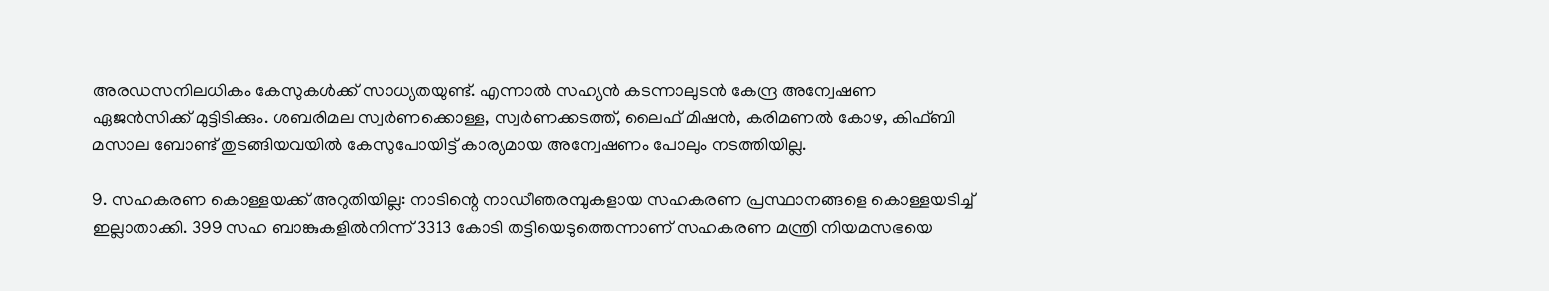അരഡസനിലധികം കേസുകള്‍ക്ക് സാധ്യതയുണ്ട്. എന്നാല്‍ സഹ്യന്‍ കടന്നാലുടന്‍ കേന്ദ്ര അന്വേഷണ ഏജന്‍സിക്ക് മുട്ടിടിക്കും. ശബരിമല സ്വര്‍ണക്കൊള്ള, സ്വര്‍ണക്കടത്ത്, ലൈഫ് മിഷന്‍, കരിമണല്‍ കോഴ, കിഫ്ബി മസാല ബോണ്ട് തുടങ്ങിയവയില്‍ കേസുപോയിട്ട് കാര്യമായ അന്വേഷണം പോലും നടത്തിയില്ല.

9. സഹകരണ കൊള്ളയക്ക് അറുതിയില്ല: നാടിന്റെ നാഡീഞരമ്പുകളായ സഹകരണ പ്രസ്ഥാനങ്ങളെ കൊള്ളയടിച്ച് ഇല്ലാതാക്കി. 399 സഹ ബാങ്കുകളില്‍നിന്ന് 3313 കോടി തട്ടിയെടുത്തെന്നാണ് സഹകരണ മന്ത്രി നിയമസഭയെ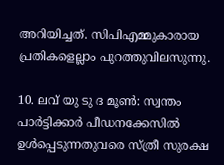അറിയിച്ചത്. സിപിഎമ്മുകാരായ പ്രതികളെല്ലാം പുറത്തുവിലസുന്നു.

10. ലവ് യു ടു ദ മൂണ്‍: സ്വന്തം പാര്‍ട്ടിക്കാര്‍ പീഡനക്കേസില്‍ ഉള്‍പ്പെടുന്നതുവരെ സ്ത്രീ സുരക്ഷ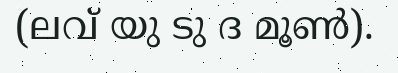(ലവ് യു ടു ദ മൂണ്‍).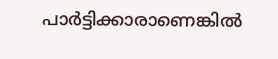പാര്‍ട്ടിക്കാരാണെങ്കില്‍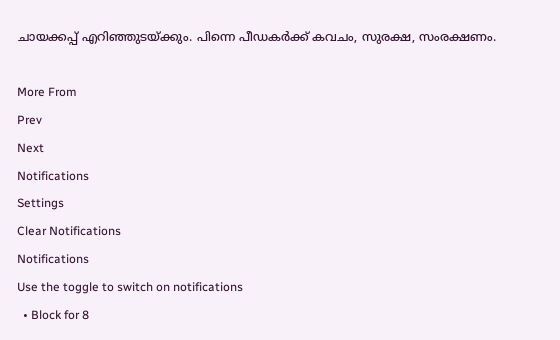ചായക്കപ്പ് എറിഞ്ഞുടയ്ക്കും. പിന്നെ പീഡകര്‍ക്ക് കവചം, സുരക്ഷ, സംരക്ഷണം.

More From
Prev
Next
Notifications
Settings
Clear Notifications
Notifications
Use the toggle to switch on notifications
  • Block for 8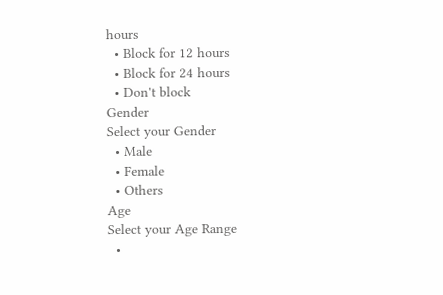hours
  • Block for 12 hours
  • Block for 24 hours
  • Don't block
Gender
Select your Gender
  • Male
  • Female
  • Others
Age
Select your Age Range
  •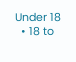Under 18
  • 18 to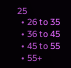25
  • 26 to 35
  • 36 to 45
  • 45 to 55
  • 55+